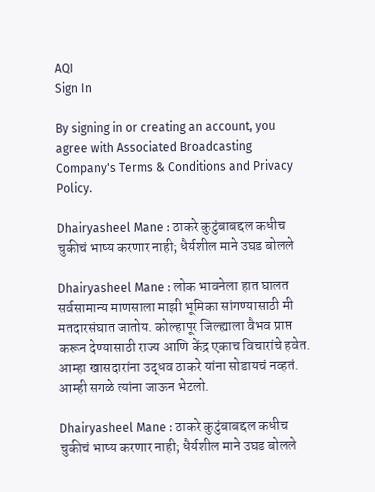AQI
Sign In

By signing in or creating an account, you agree with Associated Broadcasting Company's Terms & Conditions and Privacy Policy.

Dhairyasheel Mane : ठाकरे कुटुंबाबद्दल कधीच चुकीचं भाष्य करणार नाही; धैर्यशील माने उघड बोलले

Dhairyasheel Mane : लोक भावनेला हात घालत सर्वसामान्य माणसाला माझी भूमिका सांगण्यासाठी मी मतदारसंघात जातोय. कोल्हापूर जिल्ह्याला वैभव प्राप्त करून देण्यासाठी राज्य आणि केंद्र एकाच विचारांचे हवेत. आम्हा खासदारांना उद्धव ठाकरे यांना सोडायचं नव्हतं. आम्ही सगळे त्यांना जाऊन भेटलो.

Dhairyasheel Mane : ठाकरे कुटुंबाबद्दल कधीच चुकीचं भाष्य करणार नाही; धैर्यशील माने उघड बोलले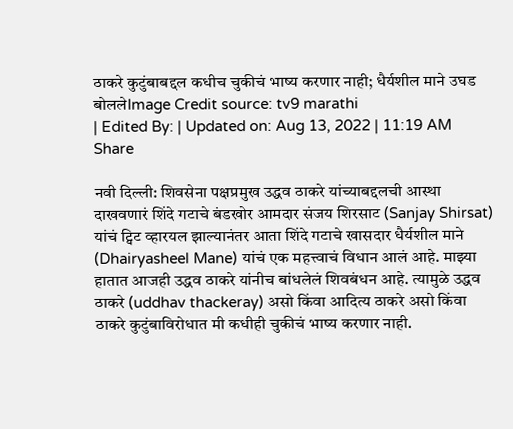ठाकरे कुटुंबाबद्दल कधीच चुकीचं भाष्य करणार नाही; धैर्यशील माने उघड बोललेImage Credit source: tv9 marathi
| Edited By: | Updated on: Aug 13, 2022 | 11:19 AM
Share

नवी दिल्ली: शिवसेना पक्षप्रमुख उद्धव ठाकरे यांच्याबद्दलची आस्था दाखवणारं शिंदे गटाचे बंडखोर आमदार संजय शिरसाट (Sanjay Shirsat) यांचं ट्विट व्हारयल झाल्यानंतर आता शिंदे गटाचे खासदार धैर्यशील माने (Dhairyasheel Mane) यांचं एक महत्त्वाचं विधान आलं आहे. माझ्या हातात आजही उद्धव ठाकरे यांनीच बांधलेलं शिवबंधन आहे. त्यामुळे उद्धव ठाकरे (uddhav thackeray) असो किंवा आदित्य ठाकरे असो किंवा ठाकरे कुटुंबाविरोधात मी कधीही चुकीचं भाष्य करणार नाही.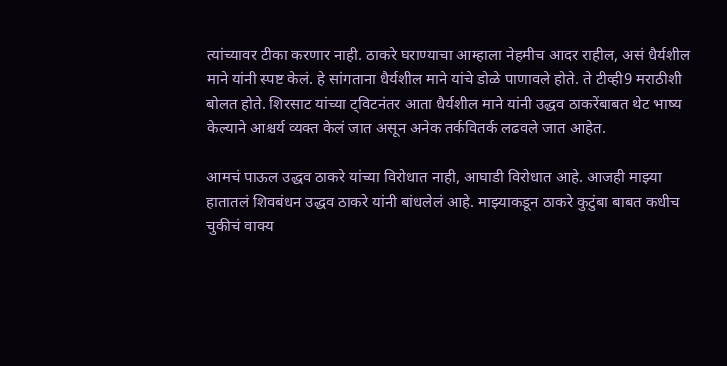त्यांच्यावर टीका करणार नाही. ठाकरे घराण्याचा आम्हाला नेहमीच आदर राहील, असं धैर्यशील माने यांनी स्पष्ट केलं. हे सांगताना धैर्यशील माने यांचे डोळे पाणावले होते. ते टीव्ही9 मराठीशी बोलत होते. शिरसाट यांच्या ट्विटनंतर आता धैर्यशील माने यांनी उद्धव ठाकरेंबाबत थेट भाष्य केल्याने आश्चर्य व्यक्त केलं जात असून अनेक तर्कवितर्क लढवले जात आहेत.

आमचं पाऊल उद्धव ठाकरे यांच्या विरोधात नाही, आघाडी विरोधात आहे. आजही माझ्या हातातलं शिवबंधन उद्धव ठाकरे यांनी बांधलेलं आहे. माझ्याकडून ठाकरे कुटुंबा बाबत कधीच चुकीचं वाक्य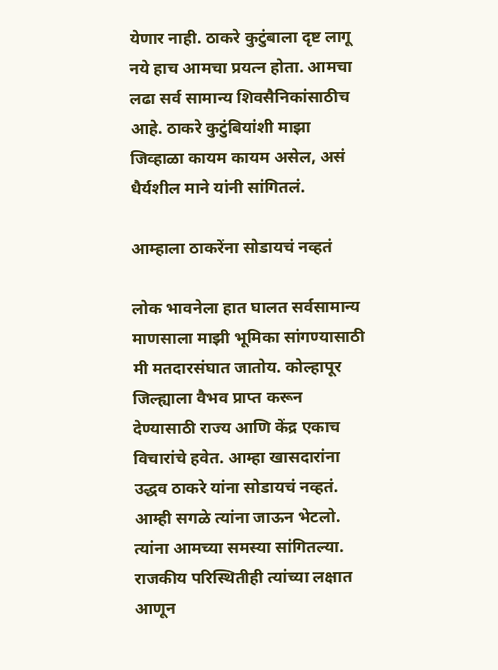येणार नाही. ठाकरे कुटुंबाला दृष्ट लागू नये हाच आमचा प्रयत्न होता. आमचा लढा सर्व सामान्य शिवसैनिकांसाठीच आहे. ठाकरे कुटुंबियांशी माझा जिव्हाळा कायम कायम असेल, असं धैर्यशील माने यांनी सांगितलं.

आम्हाला ठाकरेंना सोडायचं नव्हतं

लोक भावनेला हात घालत सर्वसामान्य माणसाला माझी भूमिका सांगण्यासाठी मी मतदारसंघात जातोय. कोल्हापूर जिल्ह्याला वैभव प्राप्त करून देण्यासाठी राज्य आणि केंद्र एकाच विचारांचे हवेत. आम्हा खासदारांना उद्धव ठाकरे यांना सोडायचं नव्हतं. आम्ही सगळे त्यांना जाऊन भेटलो. त्यांना आमच्या समस्या सांगितल्या. राजकीय परिस्थितीही त्यांच्या लक्षात आणून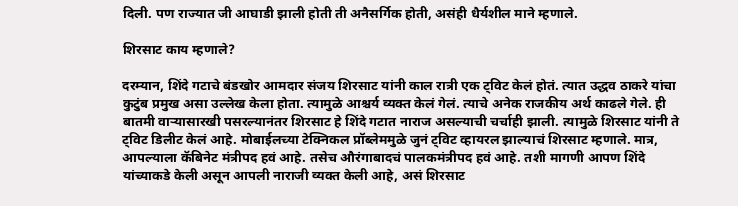दिली. पण राज्यात जी आघाडी झाली होती ती अनैसर्गिक होती, असंही धैर्यशील माने म्हणाले.

शिरसाट काय म्हणाले?

दरम्यान, शिंदे गटाचे बंडखोर आमदार संजय शिरसाट यांनी काल रात्री एक ट्विट केलं होतं. त्यात उद्धव ठाकरे यांचा कुटुंब प्रमुख असा उल्लेख केला होता. त्यामुळे आश्चर्य व्यक्त केलं गेलं. त्याचे अनेक राजकीय अर्थ काढले गेले. ही बातमी वाऱ्यासारखी पसरल्यानंतर शिरसाट हे शिंदे गटात नाराज असल्याची चर्चाही झाली. त्यामुळे शिरसाट यांनी ते ट्विट डिलीट केलं आहे. मोबाईलच्या टेक्निकल प्रॉब्लेममुळे जुनं ट्विट व्हायरल झाल्याचं शिरसाट म्हणाले. मात्र, आपल्याला कॅबिनेट मंत्रीपद हवं आहे. तसेच औरंगाबादचं पालकमंत्रीपद हवं आहे. तशी मागणी आपण शिंदे यांच्याकडे केली असून आपली नाराजी व्यक्त केली आहे, असं शिरसाट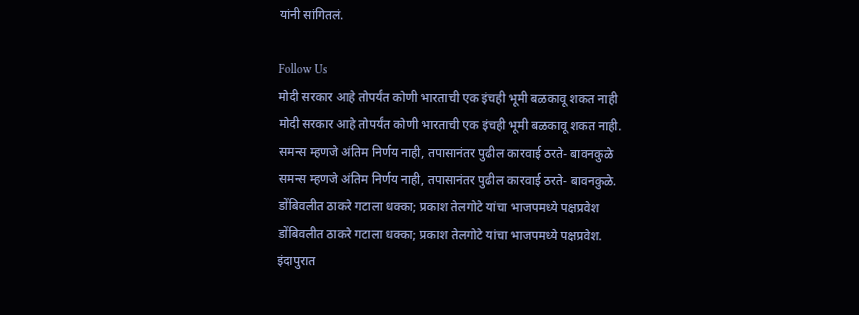यांनी सांगितलं.

Follow Us
मोदी सरकार आहे तोपर्यंत कोणी भारताची एक इंचही भूमी बळकावू शकत नाही
मोदी सरकार आहे तोपर्यंत कोणी भारताची एक इंचही भूमी बळकावू शकत नाही.
समन्स म्हणजे अंतिम निर्णय नाही, तपासानंतर पुढील कारवाई ठरते- बावनकुळे
समन्स म्हणजे अंतिम निर्णय नाही, तपासानंतर पुढील कारवाई ठरते- बावनकुळे.
डोंबिवलीत ठाकरे गटाला धक्का; प्रकाश तेलगोटे यांचा भाजपमध्ये पक्षप्रवेश
डोंबिवलीत ठाकरे गटाला धक्का; प्रकाश तेलगोटे यांचा भाजपमध्ये पक्षप्रवेश.
इंदापुरात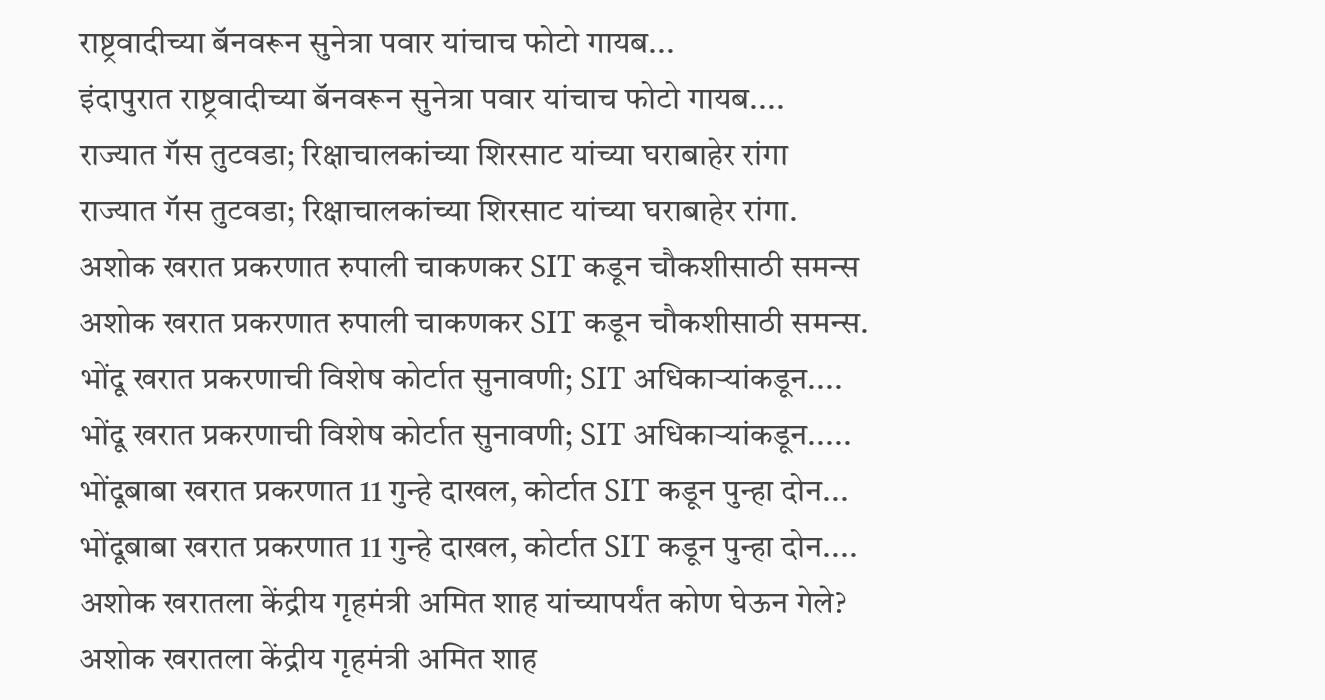राष्ट्रवादीच्या बॅनवरून सुनेत्रा पवार यांचाच फोटो गायब...
इंदापुरात राष्ट्रवादीच्या बॅनवरून सुनेत्रा पवार यांचाच फोटो गायब....
राज्यात गॅस तुटवडा; रिक्षाचालकांच्या शिरसाट यांच्या घराबाहेर रांगा
राज्यात गॅस तुटवडा; रिक्षाचालकांच्या शिरसाट यांच्या घराबाहेर रांगा.
अशोक खरात प्रकरणात रुपाली चाकणकर SIT कडून चौकशीसाठी समन्स
अशोक खरात प्रकरणात रुपाली चाकणकर SIT कडून चौकशीसाठी समन्स.
भोंदू खरात प्रकरणाची विशेष कोर्टात सुनावणी; SIT अधिकाऱ्यांकडून....
भोंदू खरात प्रकरणाची विशेष कोर्टात सुनावणी; SIT अधिकाऱ्यांकडून.....
भोंदूबाबा खरात प्रकरणात 11 गुन्हे दाखल, कोर्टात SIT कडून पुन्हा दोन...
भोंदूबाबा खरात प्रकरणात 11 गुन्हे दाखल, कोर्टात SIT कडून पुन्हा दोन....
अशोक खरातला केंद्रीय गृहमंत्री अमित शाह यांच्यापर्यंत कोण घेऊन गेले?
अशोक खरातला केंद्रीय गृहमंत्री अमित शाह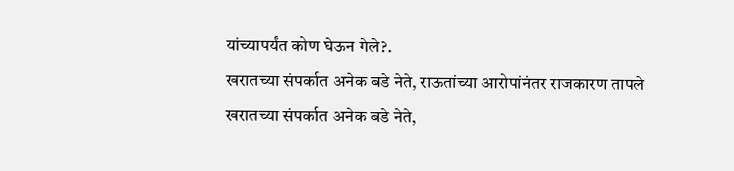यांच्यापर्यंत कोण घेऊन गेले?.
खरातच्या संपर्कात अनेक बडे नेते, राऊतांच्या आरोपांनंतर राजकारण तापले
खरातच्या संपर्कात अनेक बडे नेते,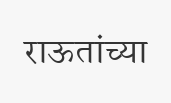राऊतांच्या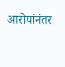आरोपांनंतर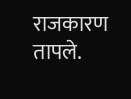राजकारण तापले.